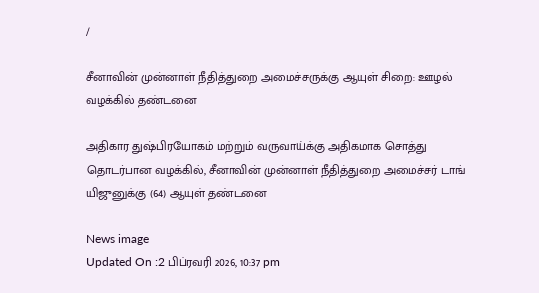/

சீனாவின் முன்னாள் நீதித்துறை அமைச்சருக்கு ஆயுள் சிறை: ஊழல் வழக்கில் தண்டனை

அதிகார துஷ்பிரயோகம் மற்றும் வருவாய்க்கு அதிகமாக சொத்து தொடர்பான வழக்கில், சீனாவின் முன்னாள் நீதித்துறை அமைச்சர் டாங் யிஜுனுக்கு (64) ஆயுள் தண்டனை

News image
Updated On :2 பிப்ரவரி 2026, 10:37 pm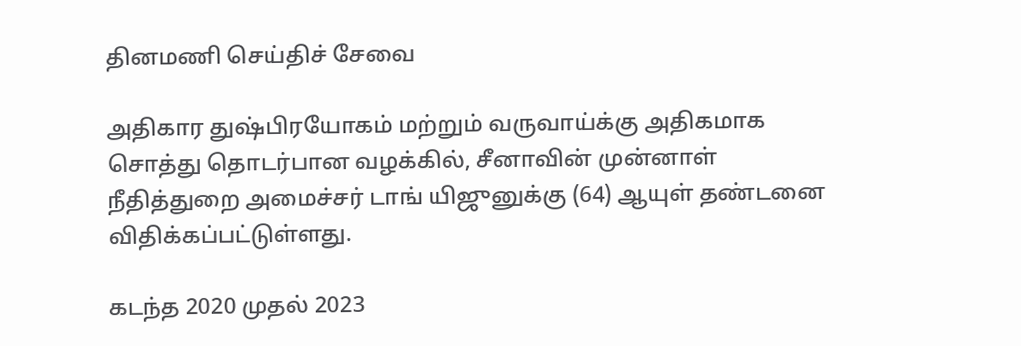தினமணி செய்திச் சேவை

அதிகார துஷ்பிரயோகம் மற்றும் வருவாய்க்கு அதிகமாக சொத்து தொடர்பான வழக்கில், சீனாவின் முன்னாள் நீதித்துறை அமைச்சர் டாங் யிஜுனுக்கு (64) ஆயுள் தண்டனை விதிக்கப்பட்டுள்ளது.

கடந்த 2020 முதல் 2023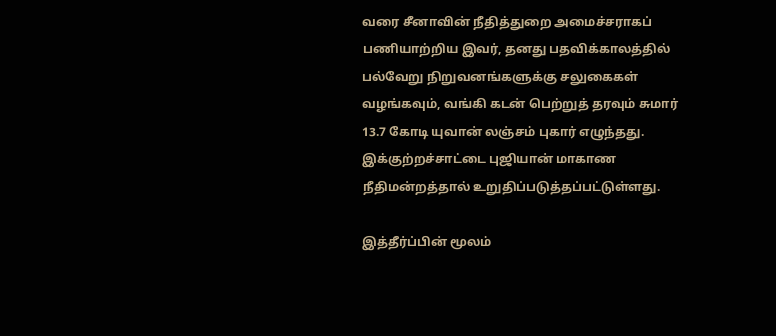வரை சீனாவின் நீதித்துறை அமைச்சராகப் பணியாற்றிய இவர், தனது பதவிக்காலத்தில் பல்வேறு நிறுவனங்களுக்கு சலுகைகள் வழங்கவும், வங்கி கடன் பெற்றுத் தரவும் சுமார் 13.7 கோடி யுவான் லஞ்சம் புகார் எழுந்தது. இக்குற்றச்சாட்டை புஜியான் மாகாண நீதிமன்றத்தால் உறுதிப்படுத்தப்பட்டுள்ளது.

இத்தீர்ப்பின் மூலம்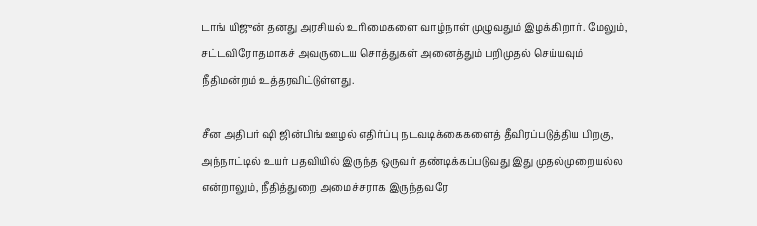டாங் யிஜுன் தனது அரசியல் உரிமைகளை வாழ்நாள் முழுவதும் இழக்கிறார். மேலும், சட்டவிரோதமாகச் அவருடைய சொத்துகள் அனைத்தும் பறிமுதல் செய்யவும் நீதிமன்றம் உத்தரவிட்டுள்ளது.

சீன அதிபர் ஷி ஜின்பிங் ஊழல் எதிர்ப்பு நடவடிக்கைகளைத் தீவிரப்படுத்திய பிறகு, அந்நாட்டில் உயர் பதவியில் இருந்த ஒருவர் தண்டிக்கப்படுவது இது முதல்முறையல்ல என்றாலும், நீதித்துறை அமைச்சராக இருந்தவரே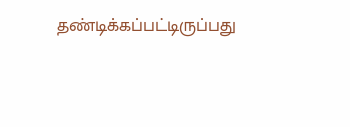தண்டிக்கப்பட்டிருப்பது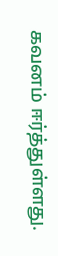கவனம் ஈர்த்துள்ளது.